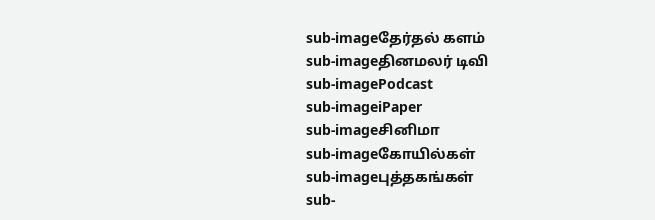sub-imageதேர்தல் களம்
sub-imageதினமலர் டிவி
sub-imagePodcast
sub-imageiPaper
sub-imageசினிமா
sub-imageகோயில்கள்
sub-imageபுத்தகங்கள்
sub-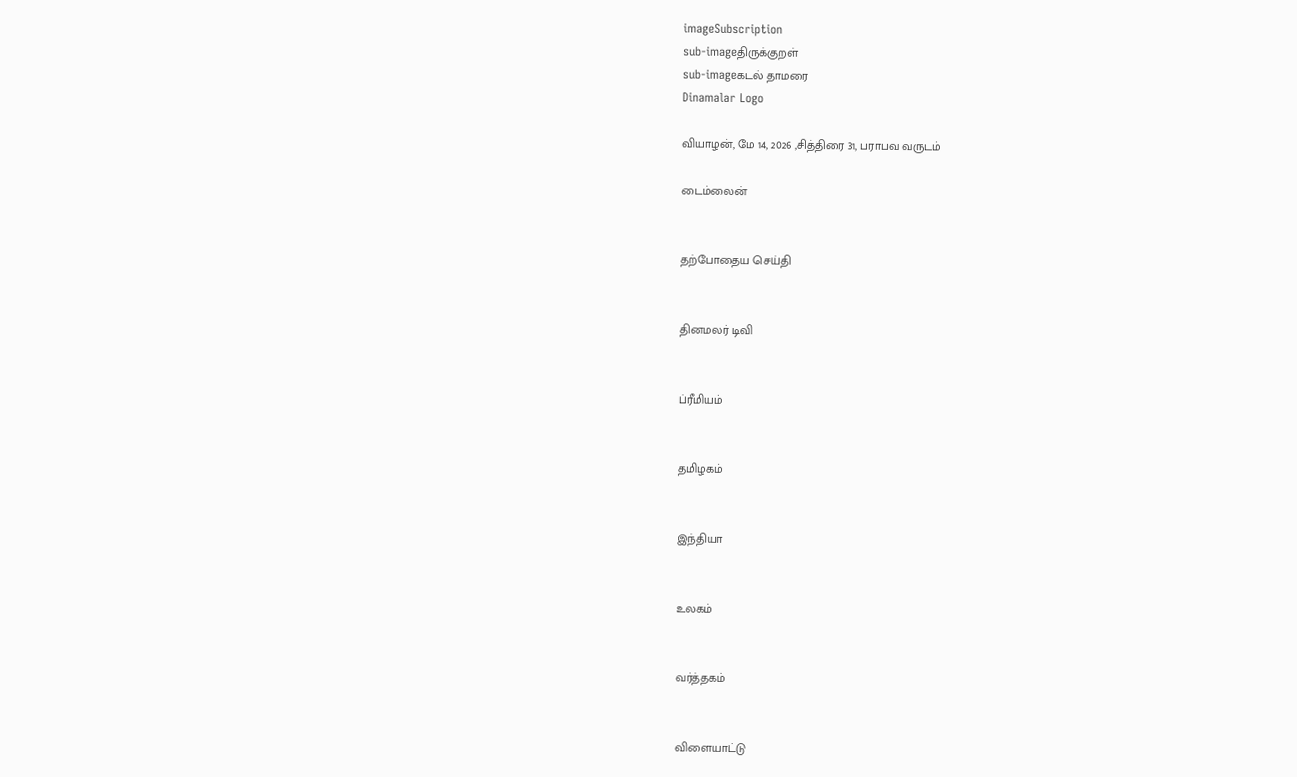imageSubscription
sub-imageதிருக்குறள்
sub-imageகடல் தாமரை
Dinamalar Logo

வியாழன், மே 14, 2026 ,சித்திரை 31, பராபவ வருடம்

டைம்லைன்


தற்போதைய செய்தி


தினமலர் டிவி


ப்ரீமியம்


தமிழகம்


இந்தியா


உலகம்


வர்த்தகம்


விளையாட்டு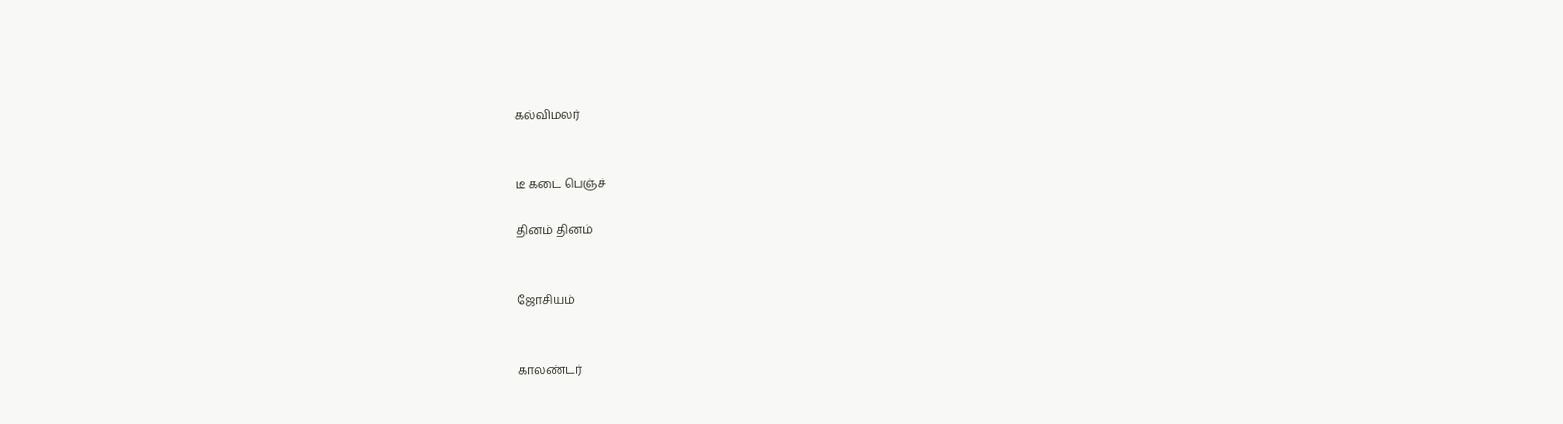கல்விமலர்


டீ கடை பெஞ்ச்

தினம் தினம்


ஜோசியம்


காலண்டர்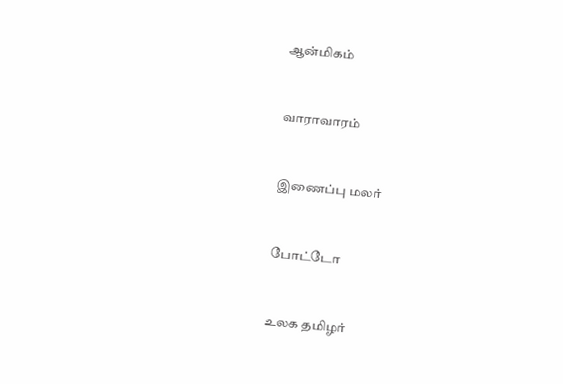ஆன்மிகம்


வாராவாரம்


இணைப்பு மலர்


போட்டோ


உலக தமிழர்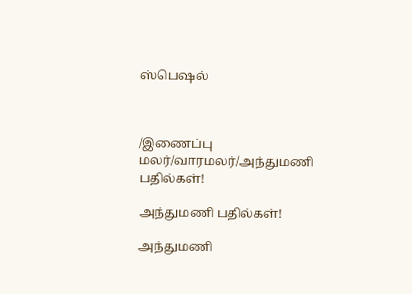ஸ்பெஷல்



/இணைப்பு மலர்/வாரமலர்/அந்துமணி பதில்கள்!

அந்துமணி பதில்கள்!

அந்துமணி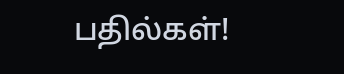பதில்கள்!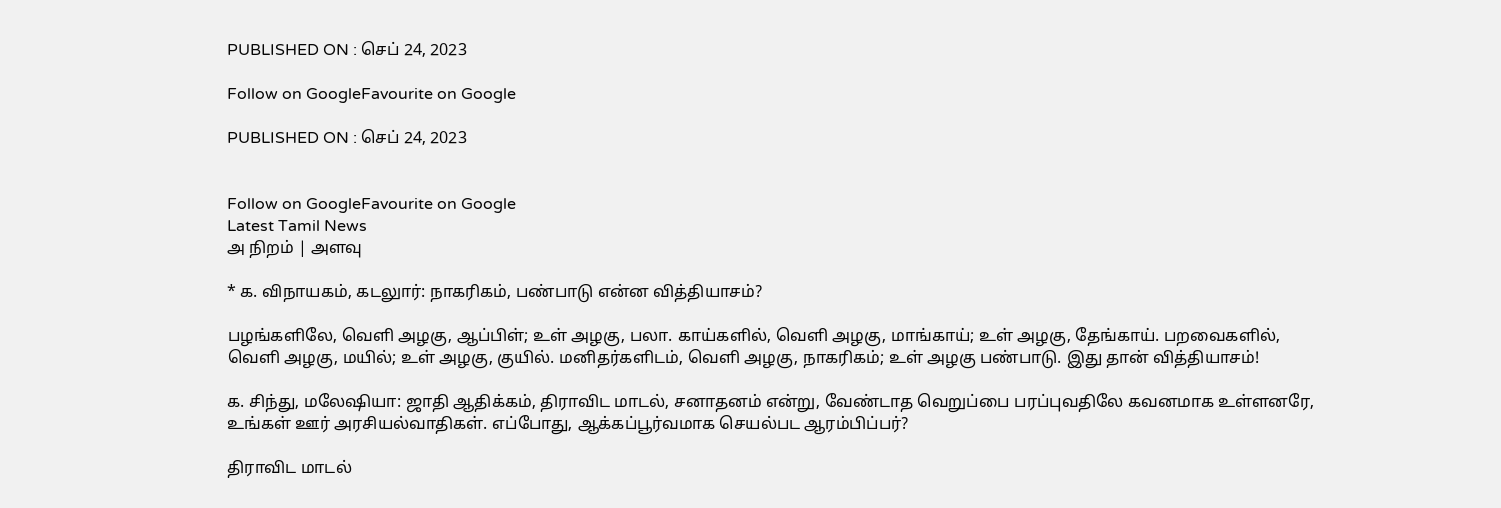PUBLISHED ON : செப் 24, 2023

Follow on GoogleFavourite on Google

PUBLISHED ON : செப் 24, 2023


Follow on GoogleFavourite on Google
Latest Tamil News
அ நிறம் | அளவு

* க. விநாயகம், கடலுார்: நாகரிகம், பண்பாடு என்ன வித்தியாசம்?

பழங்களிலே, வெளி அழகு, ஆப்பிள்; உள் அழகு, பலா. காய்களில், வெளி அழகு, மாங்காய்; உள் அழகு, தேங்காய். பறவைகளில், வெளி அழகு, மயில்; உள் அழகு, குயில். மனிதர்களிடம், வெளி அழகு, நாகரிகம்; உள் அழகு பண்பாடு. இது தான் வித்தியாசம்!

க. சிந்து, மலேஷியா: ஜாதி ஆதிக்கம், திராவிட மாடல், சனாதனம் என்று, வேண்டாத வெறுப்பை பரப்புவதிலே கவனமாக உள்ளனரே, உங்கள் ஊர் அரசியல்வாதிகள். எப்போது, ஆக்கப்பூர்வமாக செயல்பட ஆரம்பிப்பர்?

திராவிட மாடல்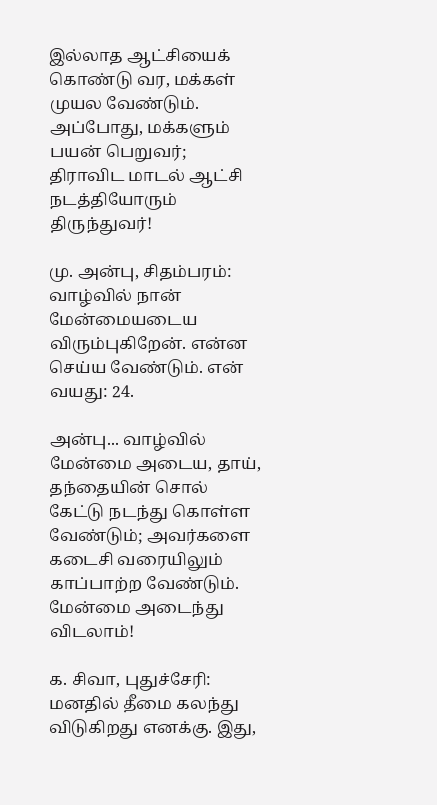இல்லாத ஆட்சியைக் கொண்டு வர, மக்கள் முயல வேண்டும். அப்போது, மக்களும் பயன் பெறுவர்; திராவிட மாடல் ஆட்சி நடத்தியோரும் திருந்துவர்!

மு. அன்பு, சிதம்பரம்: வாழ்வில் நான் மேன்மையடைய விரும்புகிறேன். என்ன செய்ய வேண்டும். என் வயது: 24.

அன்பு... வாழ்வில் மேன்மை அடைய, தாய், தந்தையின் சொல் கேட்டு நடந்து கொள்ள வேண்டும்; அவர்களை கடைசி வரையிலும் காப்பாற்ற வேண்டும். மேன்மை அடைந்து விடலாம்!

க. சிவா, புதுச்சேரி: மனதில் தீமை கலந்து விடுகிறது எனக்கு. இது,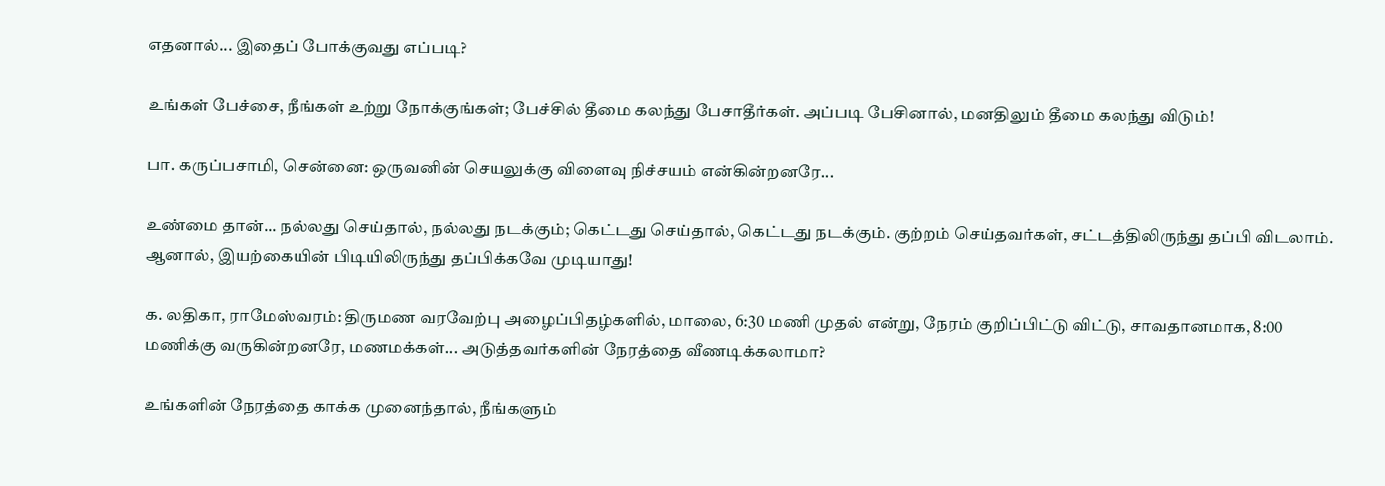எதனால்... இதைப் போக்குவது எப்படி?

உங்கள் பேச்சை, நீங்கள் உற்று நோக்குங்கள்; பேச்சில் தீமை கலந்து பேசாதீர்கள். அப்படி பேசினால், மனதிலும் தீமை கலந்து விடும்!

பா. கருப்பசாமி, சென்னை: ஒருவனின் செயலுக்கு விளைவு நிச்சயம் என்கின்றனரே...

உண்மை தான்... நல்லது செய்தால், நல்லது நடக்கும்; கெட்டது செய்தால், கெட்டது நடக்கும். குற்றம் செய்தவர்கள், சட்டத்திலிருந்து தப்பி விடலாம். ஆனால், இயற்கையின் பிடியிலிருந்து தப்பிக்கவே முடியாது!

க. லதிகா, ராமேஸ்வரம்: திருமண வரவேற்பு அழைப்பிதழ்களில், மாலை, 6:30 மணி முதல் என்று, நேரம் குறிப்பிட்டு விட்டு, சாவதானமாக, 8:00 மணிக்கு வருகின்றனரே, மணமக்கள்... அடுத்தவர்களின் நேரத்தை வீணடிக்கலாமா?

உங்களின் நேரத்தை காக்க முனைந்தால், நீங்களும்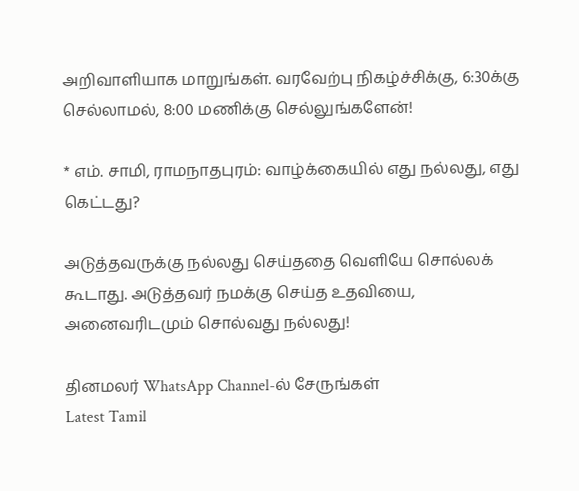அறிவாளியாக மாறுங்கள். வரவேற்பு நிகழ்ச்சிக்கு, 6:30க்கு செல்லாமல், 8:00 மணிக்கு செல்லுங்களேன்!

* எம். சாமி, ராமநாதபுரம்: வாழ்க்கையில் எது நல்லது, எது கெட்டது?

அடுத்தவருக்கு நல்லது செய்ததை வெளியே சொல்லக் கூடாது. அடுத்தவர் நமக்கு செய்த உதவியை, அனைவரிடமும் சொல்வது நல்லது!

தினமலர் WhatsApp Channel-ல் சேருங்கள்
Latest Tamil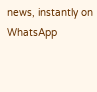news, instantly on WhatsApp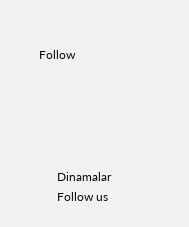Follow





      Dinamalar
      Follow us